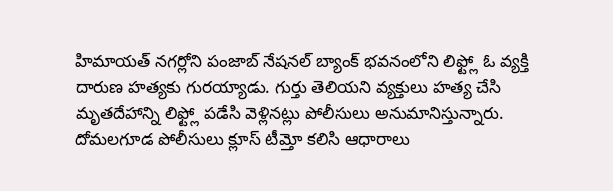హిమాయత్ నగర్లోని పంజాబ్ నేషనల్ బ్యాంక్ భవనంలోని లిఫ్ట్లో ఓ వ్యక్తి దారుణ హత్యకు గురయ్యాడు. గుర్తు తెలియని వ్యక్తులు హత్య చేసి మృతదేహాన్ని లిఫ్ట్లో పడేసి వెళ్లినట్లు పోలీసులు అనుమానిస్తున్నారు. దోమలగూడ పోలీసులు క్లూస్ టీమ్తో కలిసి ఆధారాలు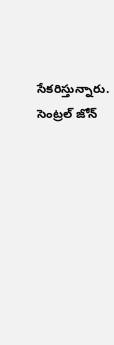సేకరిస్తున్నారు. సెంట్రల్ జోన్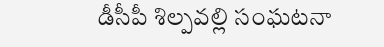డీసీపీ శిల్పవల్లి సంఘటనా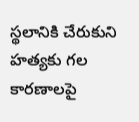స్థలానికి చేరుకుని హత్యకు గల కారణాలపై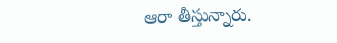ఆరా తీస్తున్నారు.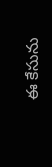ఈ కేసును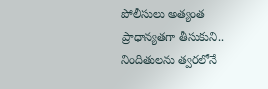పోలీసులు అత్యంత ప్రాధాన్యతగా తీసుకుని.. నిందితులను త్వరలోనే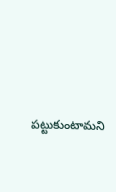పట్టుకుంటామని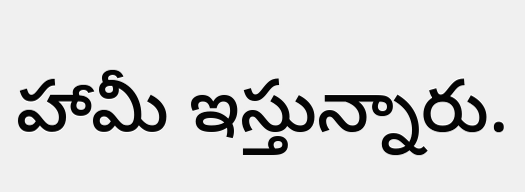హామీ ఇస్తున్నారు.